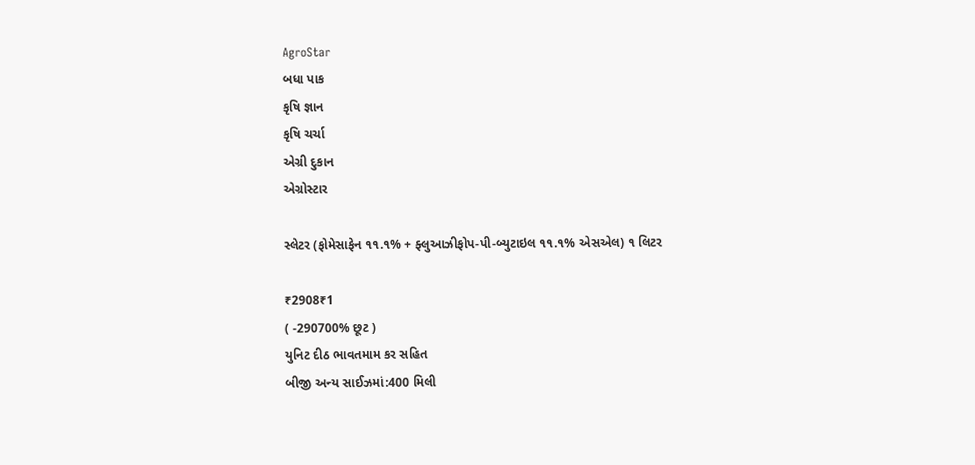AgroStar
બધા પાક
કૃષિ જ્ઞાન
કૃષિ ચર્ચા
એગ્રી દુકાન
એગ્રોસ્ટાર

સ્લેટર (ફોમેસાફેન ૧૧.૧% + ફ્લુઆઝીફોપ-પી-બ્યુટાઇલ ૧૧.૧% એસએલ) ૧ લિટર

₹2908₹1
( -290700% છૂટ )
યુનિટ દીઠ ભાવતમામ કર સહિત
બીજી અન્ય સાઈઝમાં:400 મિલી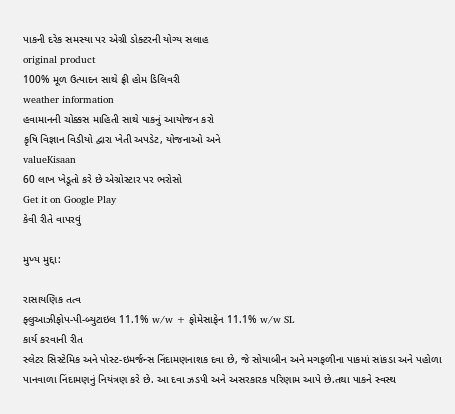પાકની દરેક સમસ્યા પર એગ્રી ડોક્ટરની યોગ્ય સલાહ
original product
100% મૂળ ઉત્પાદન સાથે ફ્રી હોમ ડિલિવરી
weather information
હવામાનની ચોક્કસ માહિતી સાથે પાકનું આયોજન કરો
કૃષિ વિજ્ઞાન વિડીયો દ્વારા ખેતી અપડેટ, યોજનાઓ અને
valueKisaan
60 લાખ ખેડૂતો કરે છે એગ્રોસ્ટાર પર ભરોસો
Get it on Google Play
કેવી રીતે વાપરવું

મુખ્ય મુદ્દા:

રાસાયણિક તત્વ
ફ્લુઆઝીફોપ-પી-બ્યુટાઇલ 11.1% w/w + ફોમેસાફેન 11.1% w/w SL
કાર્ય કરવાની રીત
સ્લેટર સિસ્ટેમિક અને પોસ્ટ-ઇમર્જન્સ નિંદામણનાશક દવા છે, જે સોયાબીન અને મગફળીના પાકમાં સાંકડા અને પહોળા પાનવાળા નિંદામણનું નિયંત્રણ કરે છે. આ દવા ઝડપી અને અસરકારક પરિણામ આપે છે.તથા પાકને સ્વસ્થ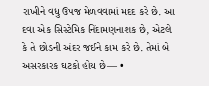રાખીને વધુ ઉપજ મેળવવામાં મદદ કરે છે. આ દવા એક સિસ્ટેમિક નિંદામણનાશક છે, એટલે કે તે છોડની અંદર જઈને કામ કરે છે. તેમાં બે અસરકારક ઘટકો હોય છે— •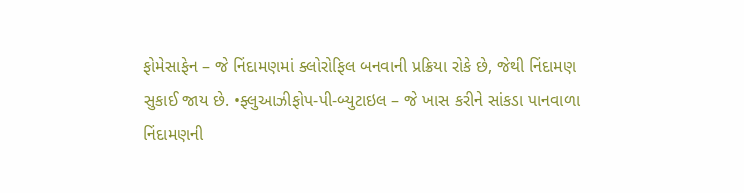ફોમેસાફેન – જે નિંદામણમાં ક્લોરોફિલ બનવાની પ્રક્રિયા રોકે છે, જેથી નિંદામણ સુકાઈ જાય છે. •ફ્લુઆઝીફોપ-પી-બ્યુટાઇલ – જે ખાસ કરીને સાંકડા પાનવાળા નિંદામણની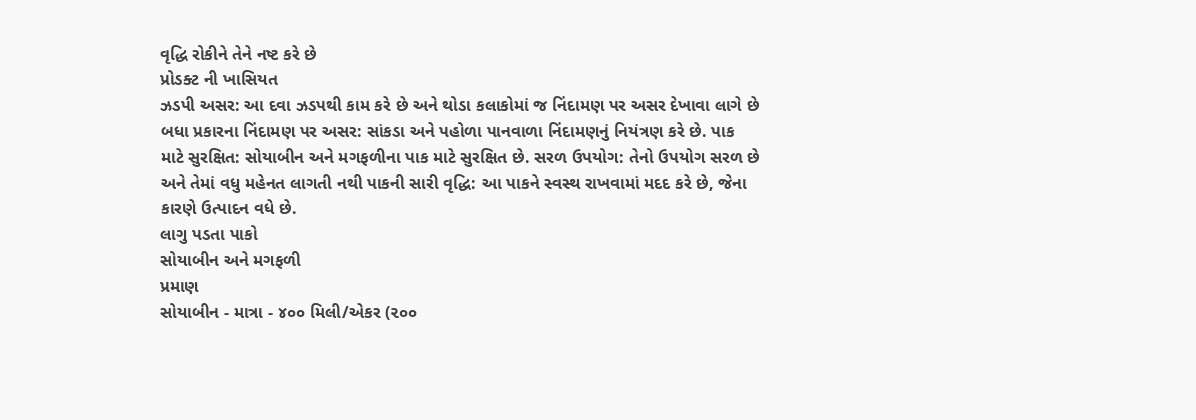વૃદ્ધિ રોકીને તેને નષ્ટ કરે છે
પ્રોડક્ટ ની ખાસિયત
ઝડપી અસર: આ દવા ઝડપથી કામ કરે છે અને થોડા કલાકોમાં જ નિંદામણ પર અસર દેખાવા લાગે છે બધા પ્રકારના નિંદામણ પર અસર: સાંકડા અને પહોળા પાનવાળા નિંદામણનું નિયંત્રણ કરે છે. પાક માટે સુરક્ષિત: સોયાબીન અને મગફળીના પાક માટે સુરક્ષિત છે. સરળ ઉપયોગ: તેનો ઉપયોગ સરળ છે અને તેમાં વધુ મહેનત લાગતી નથી પાકની સારી વૃદ્ધિ: આ પાકને સ્વસ્થ રાખવામાં મદદ કરે છે, જેના કારણે ઉત્પાદન વધે છે.
લાગુ પડતા પાકો
સોયાબીન અને મગફળી
પ્રમાણ
સોયાબીન - માત્રા - ૪૦૦ મિલી/એકર (૨૦૦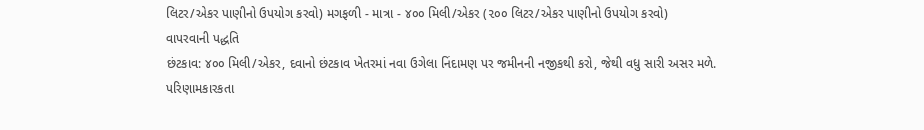લિટર/એકર પાણીનો ઉપયોગ કરવો) મગફળી - માત્રા - ૪૦૦ મિલી/એકર (૨૦૦ લિટર/એકર પાણીનો ઉપયોગ કરવો)
વાપરવાની પદ્ધતિ
છંટકાવ: ૪૦૦ મિલી/એકર, દવાનો છંટકાવ ખેતરમાં નવા ઉગેલા નિંદામણ પર જમીનની નજીકથી કરો, જેથી વધુ સારી અસર મળે.
પરિણામકારકતા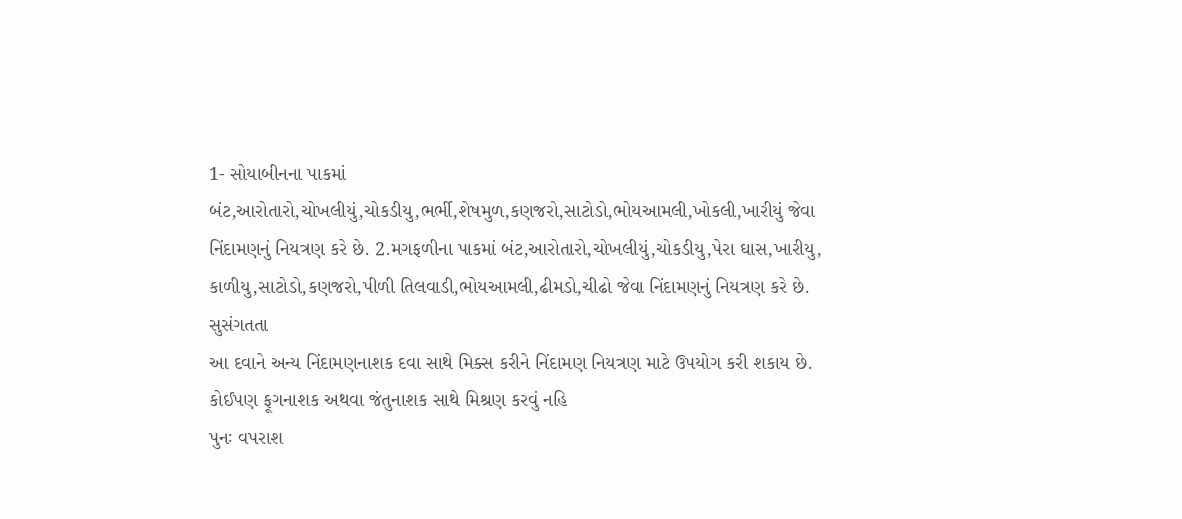1- સોયાબીનના પાકમાં બંટ,આરોતારો,ચોખલીયું,ચોકડીયુ,ભર્ભી,શેષમુળ,કણજરો,સાટોડો,ભોયઆમલી,ખોકલી,ખારીયું જેવા નિંદામણનું નિયત્રણ કરે છે. 2.મગફળીના પાકમાં બંટ,આરોતારો,ચોખલીયું,ચોકડીયુ,પેરા ઘાસ,ખારીયુ, કાળીયુ,સાટોડો,કણજરો,પીળી તિલવાડી,ભોયઆમલી,ઢીમડો,ચીઢો જેવા નિંદામણનું નિયત્રણ કરે છે.
સુસંગતતા
આ દવાને અન્ય નિંદામણનાશક દવા સાથે મિક્સ કરીને નિંદામણ નિયત્રણ માટે ઉપયોગ કરી શકાય છે. કોઈપણ ફૂગનાશક અથવા જંતુનાશક સાથે મિશ્રણ કરવું નહિ
પુનઃ વપરાશ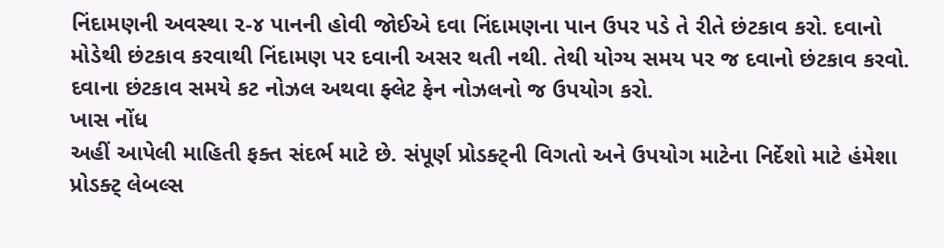નિંદામણની અવસ્થા ૨-૪ પાનની હોવી જોઈએ દવા નિંદામણના પાન ઉપર પડે તે રીતે છંટકાવ કરો. દવાનો મોડેથી છંટકાવ કરવાથી નિંદામણ પર દવાની અસર થતી નથી. તેથી યોગ્ય સમય પર જ દવાનો છંટકાવ કરવો. દવાના છંટકાવ સમયે કટ નોઝલ અથવા ફ્લેટ ફેન નોઝલનો જ ઉપયોગ કરો.
ખાસ નોંધ
અહીં આપેલી માહિતી ફક્ત સંદર્ભ માટે છે. સંપૂર્ણ પ્રોડક્ટ્ની વિગતો અને ઉપયોગ માટેના નિર્દેશો માટે હંમેશા પ્રોડક્ટ્ લેબલ્સ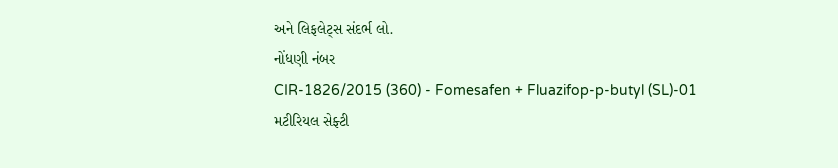અને લિફલેટ્સ સંદર્ભ લો.
નોંધણી નંબર
CIR-1826/2015 (360) - Fomesafen + Fluazifop-p-butyl (SL)-01
મટીરિયલ સેફ્ટી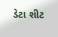ડેટા શીટ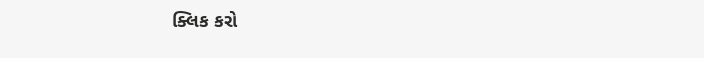ક્લિક કરો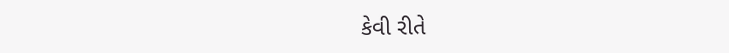કેવી રીતે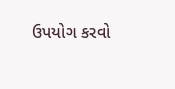ઉપયોગ કરવો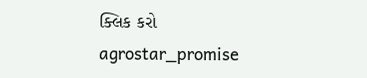ક્લિક કરો
agrostar_promise